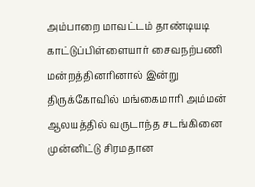அம்பாறை மாவட்டம் தாண்டியடி காட்டுப்பிள்ளையார் சைவநற்பணி மன்றத்தினரினால் இன்று திருக்கோவில் மங்கைமாரி அம்மன் ஆலயத்தில் வருடாந்த சடங்கினை முன்னிட்டு சிரமதான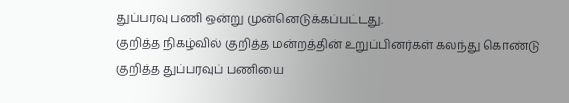துப்பரவு பணி ஒன்று முன்னெடுக்கப்பட்டது.
குறித்த நிகழ்வில் குறித்த மன்றத்தின் உறுப்பினர்கள் கலந்து கொண்டு குறித்த துப்பரவுப் பணியை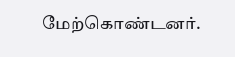மேற்கொண்டனர்.